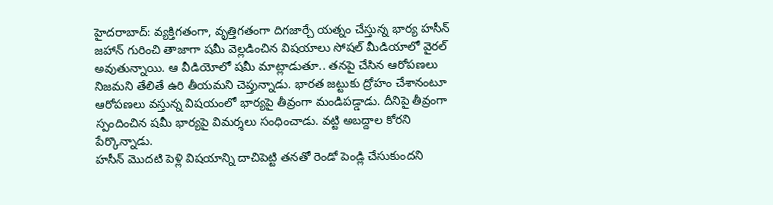హైదరాబాద్: వ్యక్తిగతంగా, వృత్తిగతంగా దిగజార్చే యత్నం చేస్తున్న భార్య హసీన్ జహాన్ గురించి తాజాగా షమీ వెల్లడించిన విషయాలు సోషల్ మీడియాలో వైరల్ అవుతున్నాయి. ఆ వీడియోలో షమీ మాట్లాడుతూ.. తనపై చేసిన ఆరోపణలు నిజమని తేలితే ఉరి తీయమని చెప్తున్నాడు. భారత జట్టుకు ద్రోహం చేశానంటూ ఆరోపణలు వస్తున్న విషయంలో భార్యపై తీవ్రంగా మండిపడ్డాడు. దీనిపై తీవ్రంగా స్పందించిన షమీ భార్యపై విమర్శలు సంధించాడు. వట్టి అబద్దాల కోరని పేర్కొన్నాడు.
హసీన్ మొదటి పెళ్లి విషయాన్ని దాచిపెట్టి తనతో రెండో పెండ్లి చేసుకుందని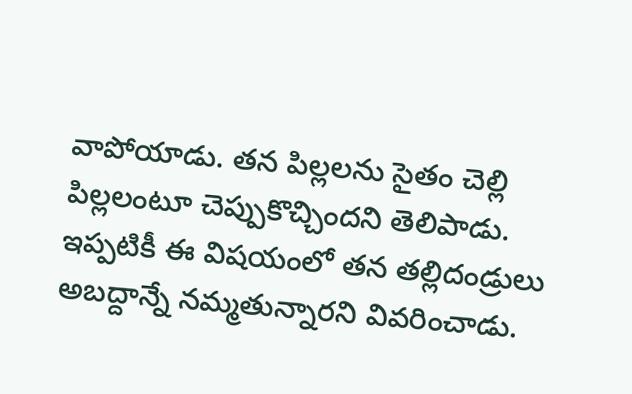వాపోయాడు. తన పిల్లలను సైతం చెల్లి పిల్లలంటూ చెప్పుకొచ్చిందని తెలిపాడు. ఇప్పటికీ ఈ విషయంలో తన తల్లిదండ్రులు అబద్దాన్నే నమ్మతున్నారని వివరించాడు.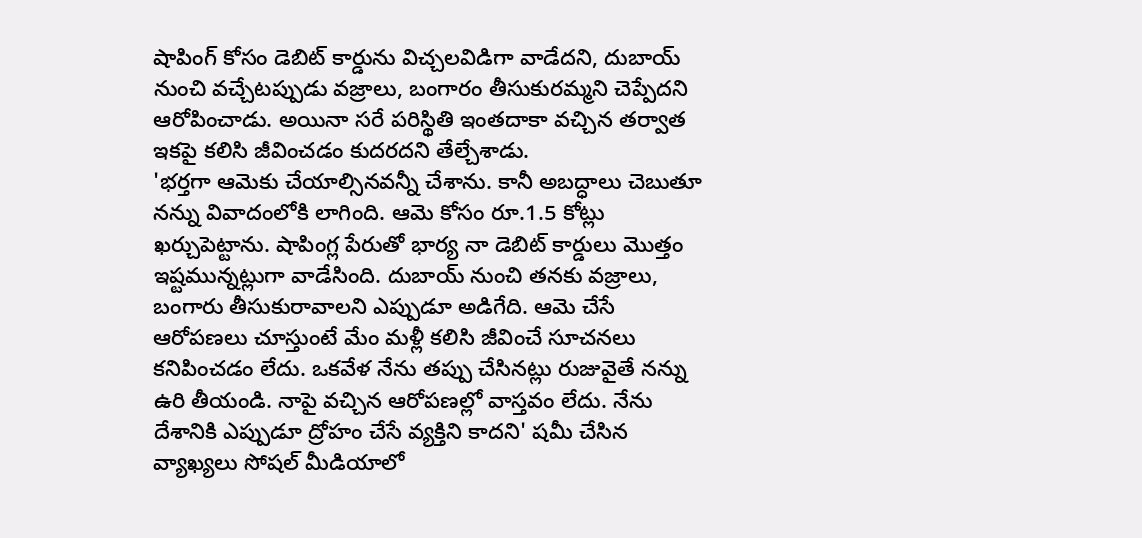షాపింగ్ కోసం డెబిట్ కార్డును విచ్చలవిడిగా వాడేదని, దుబాయ్ నుంచి వచ్చేటప్పుడు వజ్రాలు, బంగారం తీసుకురమ్మని చెప్పేదని ఆరోపించాడు. అయినా సరే పరిస్థితి ఇంతదాకా వచ్చిన తర్వాత ఇకపై కలిసి జీవించడం కుదరదని తేల్చేశాడు.
'భర్తగా ఆమెకు చేయాల్సినవన్నీ చేశాను. కానీ అబద్ధాలు చెబుతూ నన్ను వివాదంలోకి లాగింది. ఆమె కోసం రూ.1.5 కోట్లు ఖర్చుపెట్టాను. షాపింగ్ల పేరుతో భార్య నా డెబిట్ కార్డులు మొత్తం ఇష్టమున్నట్లుగా వాడేసింది. దుబాయ్ నుంచి తనకు వజ్రాలు, బంగారు తీసుకురావాలని ఎప్పుడూ అడిగేది. ఆమె చేసే ఆరోపణలు చూస్తుంటే మేం మళ్లీ కలిసి జీవించే సూచనలు కనిపించడం లేదు. ఒకవేళ నేను తప్పు చేసినట్లు రుజువైతే నన్ను ఉరి తీయండి. నాపై వచ్చిన ఆరోపణల్లో వాస్తవం లేదు. నేను దేశానికి ఎప్పుడూ ద్రోహం చేసే వ్యక్తిని కాదని' షమీ చేసిన వ్యాఖ్యలు సోషల్ మీడియాలో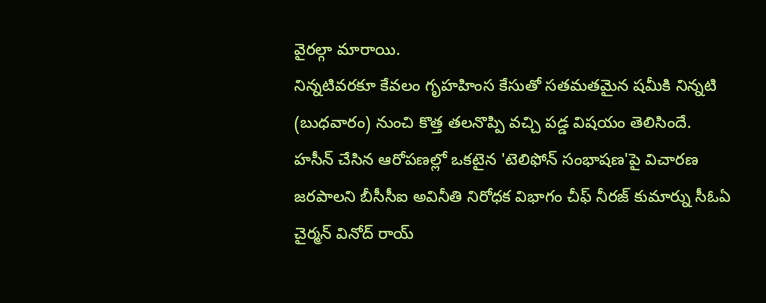వైరల్గా మారాయి.
నిన్నటివరకూ కేవలం గృహహింస కేసుతో సతమతమైన షమీకి నిన్నటి (బుధవారం) నుంచి కొత్త తలనొప్పి వచ్చి పడ్డ విషయం తెలిసిందే. హసీన్ చేసిన ఆరోపణల్లో ఒకటైన 'టెలిఫోన్ సంభాషణ'పై విచారణ జరపాలని బీసీసీఐ అవినీతి నిరోధక విభాగం చీఫ్ నీరజ్ కుమార్ను సీఓఏ చైర్మన్ వినోద్ రాయ్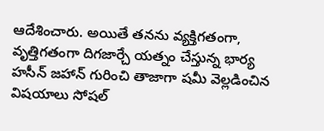ఆదేశించారు. అయితే తనను వ్యక్తిగతంగా, వృత్తిగతంగా దిగజార్చే యత్నం చేస్తున్న భార్య హసీన్ జహాన్ గురించి తాజాగా షమీ వెల్లడించిన విషయాలు సోషల్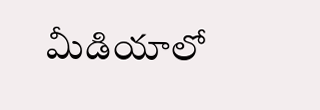మీడియాలో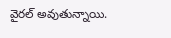వైరల్ అవుతున్నాయి.